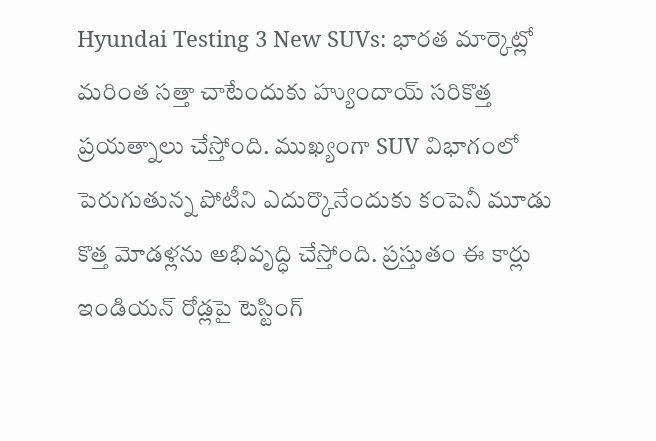Hyundai Testing 3 New SUVs: భారత మార్కెట్లో మరింత సత్తా చాటేందుకు హ్యుందాయ్ సరికొత్త ప్రయత్నాలు చేస్తోంది. ముఖ్యంగా SUV విభాగంలో పెరుగుతున్న పోటీని ఎదుర్కొనేందుకు కంపెనీ మూడు కొత్త మోడళ్లను అభివృద్ధి చేస్తోంది. ప్రస్తుతం ఈ కార్లు ఇండియన్ రోడ్లపై టెస్టింగ్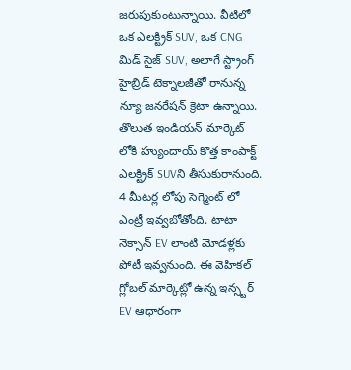జరుపుకుంటున్నాయి. వీటిలో ఒక ఎలక్ట్రిక్ SUV, ఒక CNG మిడ్ సైజ్ SUV, అలాగే స్ట్రాంగ్ హైబ్రిడ్ టెక్నాలజీతో రానున్న న్యూ జనరేషన్ క్రెటా ఉన్నాయి.
తొలుత ఇండియన్ మార్కెట్ లోకి హ్యుందాయ్ కొత్త కాంపాక్ట్ ఎలక్ట్రిక్ SUVని తీసుకురానుంది. 4 మీటర్ల లోపు సెగ్మెంట్ లో ఎంట్రీ ఇవ్వబోతోంది. టాటా నెక్సాన్ EV లాంటి మోడళ్లకు పోటీ ఇవ్వనుంది. ఈ వెహికల్ గ్లోబల్ మార్కెట్లో ఉన్న ఇన్స్టర్ EV ఆధారంగా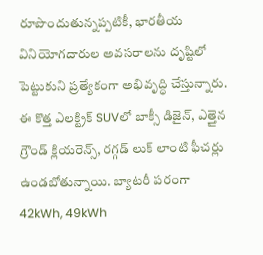రూపొందుతున్నప్పటికీ, భారతీయ వినియోగదారుల అవసరాలను దృష్టిలో పెట్టుకుని ప్రత్యేకంగా అభివృద్ధి చేస్తున్నారు. ఈ కొత్త ఎలక్ట్రిక్ SUVలో బాక్సీ డిజైన్, ఎత్తైన గ్రౌండ్ క్లియరెన్స్, రగ్గడ్ లుక్ లాంటి ఫీచర్లు ఉండబోతున్నాయి. బ్యాటరీ పరంగా 42kWh, 49kWh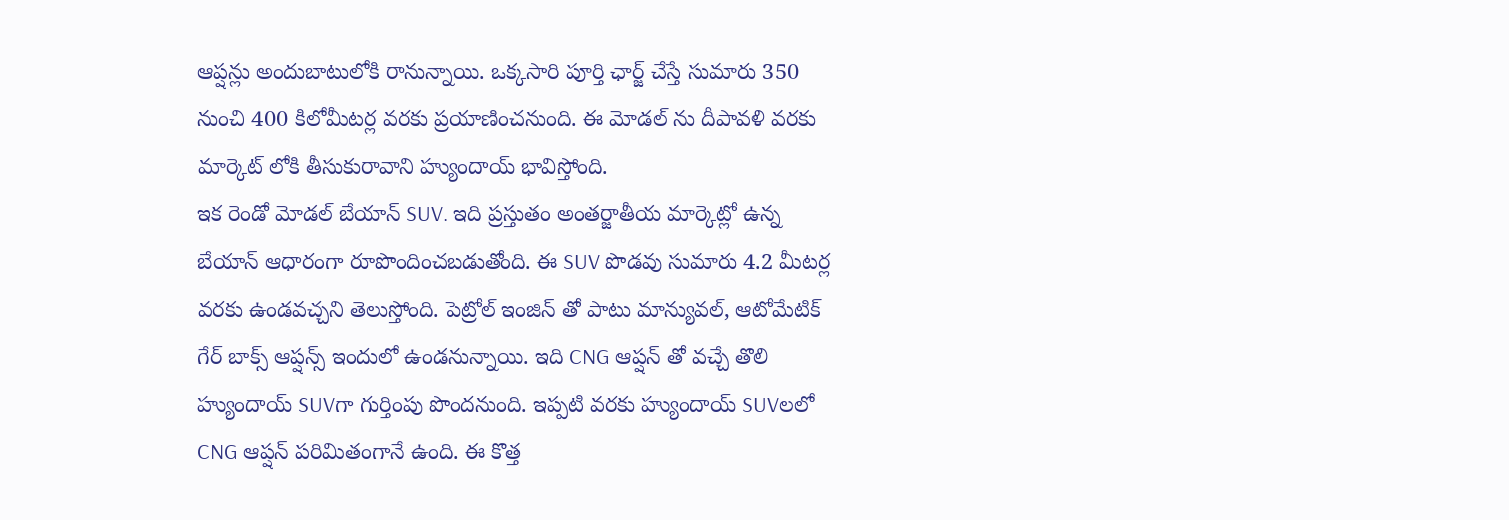ఆప్షన్లు అందుబాటులోకి రానున్నాయి. ఒక్కసారి పూర్తి ఛార్జ్ చేస్తే సుమారు 350 నుంచి 400 కిలోమీటర్ల వరకు ప్రయాణించనుంది. ఈ మోడల్ ను దీపావళి వరకు మార్కెట్ లోకి తీసుకురావాని హ్యుందాయ్ భావిస్తోంది.
ఇక రెండో మోడల్ బేయాన్ SUV. ఇది ప్రస్తుతం అంతర్జాతీయ మార్కెట్లో ఉన్న బేయాన్ ఆధారంగా రూపొందించబడుతోంది. ఈ SUV పొడవు సుమారు 4.2 మీటర్ల వరకు ఉండవచ్చని తెలుస్తోంది. పెట్రోల్ ఇంజిన్ తో పాటు మాన్యువల్, ఆటోమేటిక్ గేర్ బాక్స్ ఆప్షన్స్ ఇందులో ఉండనున్నాయి. ఇది CNG ఆప్షన్ తో వచ్చే తొలి హ్యుందాయ్ SUVగా గుర్తింపు పొందనుంది. ఇప్పటి వరకు హ్యుందాయ్ SUVలలో CNG ఆప్షన్ పరిమితంగానే ఉంది. ఈ కొత్త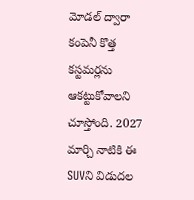మోడల్ ద్వారా కంపెనీ కొత్త కస్టమర్లను ఆకట్టుకోవాలని చూస్తోంది. 2027 మార్చి నాటికి ఈ SUVని విడుదల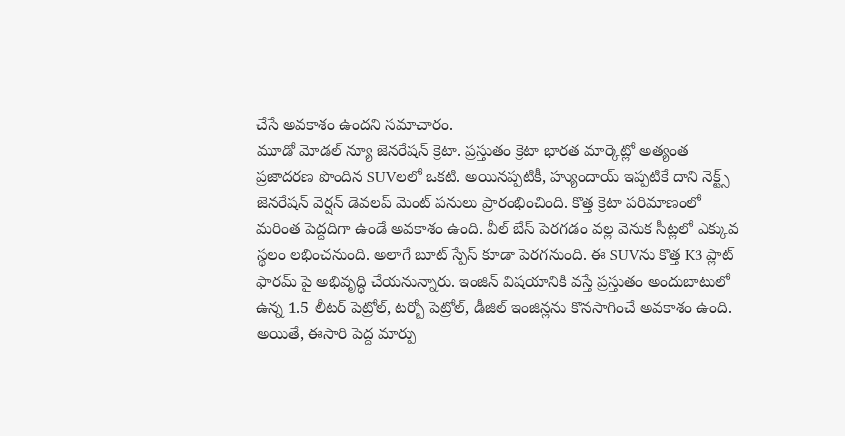చేసే అవకాశం ఉందని సమాచారం.
మూడో మోడల్ న్యూ జెనరేషన్ క్రెటా. ప్రస్తుతం క్రెటా భారత మార్కెట్లో అత్యంత ప్రజాదరణ పొందిన SUVలలో ఒకటి. అయినప్పటికీ, హ్యుందాయ్ ఇప్పటికే దాని నెక్ట్స్ జెనరేషన్ వెర్షన్ డెవలప్ మెంట్ పనులు ప్రారంభించింది. కొత్త క్రెటా పరిమాణంలో మరింత పెద్దదిగా ఉండే అవకాశం ఉంది. వీల్ బేస్ పెరగడం వల్ల వెనుక సీట్లలో ఎక్కువ స్థలం లభించనుంది. అలాగే బూట్ స్పేస్ కూడా పెరగనుంది. ఈ SUVను కొత్త K3 ప్లాట్ ఫారమ్ పై అభివృద్ధి చేయనున్నారు. ఇంజిన్ విషయానికి వస్తే ప్రస్తుతం అందుబాటులో ఉన్న 1.5 లీటర్ పెట్రోల్, టర్బో పెట్రోల్, డీజిల్ ఇంజిన్లను కొనసాగించే అవకాశం ఉంది. అయితే, ఈసారి పెద్ద మార్పు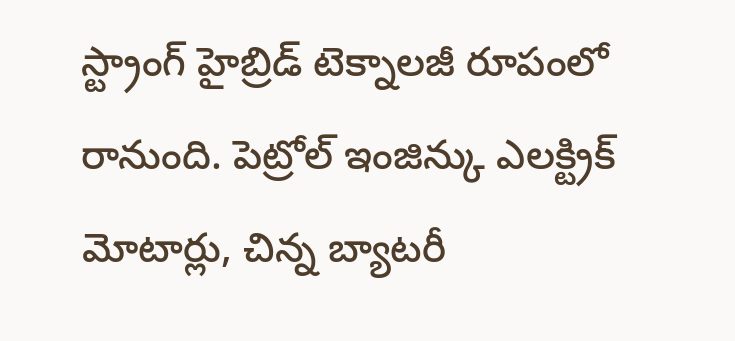స్ట్రాంగ్ హైబ్రిడ్ టెక్నాలజీ రూపంలో రానుంది. పెట్రోల్ ఇంజిన్కు ఎలక్ట్రిక్ మోటార్లు, చిన్న బ్యాటరీ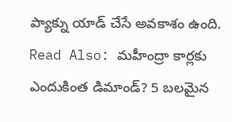ప్యాక్ను యాడ్ చేసే అవకాశం ఉంది.
Read Also: మహీంద్రా కార్లకు ఎందుకింత డిమాండ్? 5 బలమైన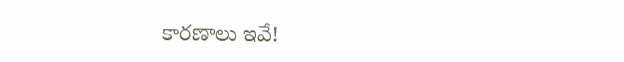కారణాలు ఇవే!